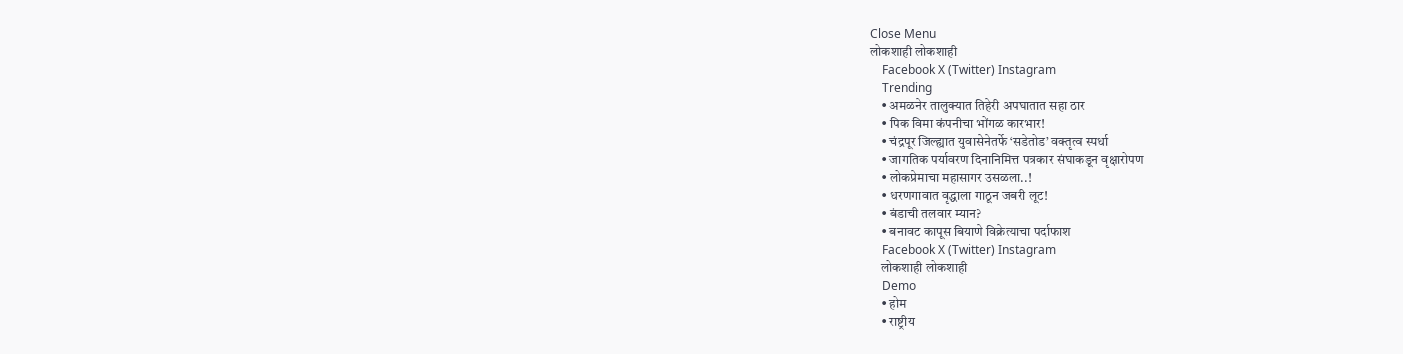Close Menu
लोकशाही लोकशाही
    Facebook X (Twitter) Instagram
    Trending
    • अमळनेर तालुक्यात तिहेरी अपघातात सहा ठार
    • पिक विमा कंपनीचा भोंगळ कारभार!
    • चंद्रपूर जिल्ह्यात युवासेनेतर्फे ‘सडेतोड’ वक्तृत्व स्पर्धा
    • जागतिक पर्यावरण दिनानिमित्त पत्रकार संघाकडून वृक्षारोपण
    • लोकप्रेमाचा महासागर उसळला..!
    • धरणगावात वृद्धाला गाठून जबरी लूट!
    • बंडाची तलवार म्यान?
    • बनावट कापूस बियाणे विक्रेत्याचा पर्दाफाश
    Facebook X (Twitter) Instagram
    लोकशाही लोकशाही
    Demo
    • होम
    • राष्ट्रीय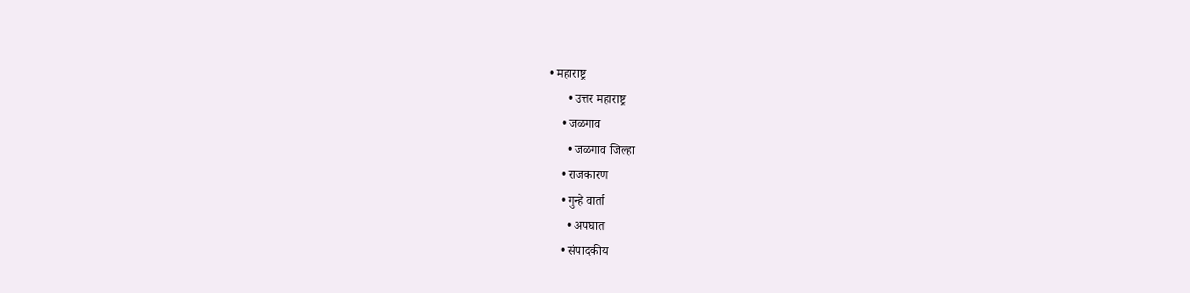• महाराष्ट्र
      • उत्तर महाराष्ट्र
    • जळगाव
      • जळगाव जिल्हा
    • राजकारण
    • गुन्हे वार्ता
      • अपघात
    • संपादकीय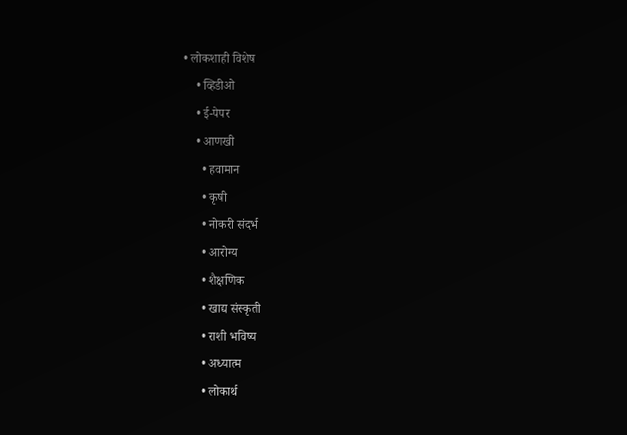• लोकशाही विशेष
    • व्हिडीओ
    • ई-पेपर
    • आणखी
      • हवामान
      • कृषी
      • नोकरी संदर्भ
      • आरोग्य
      • शैक्षणिक
      • खाद्य संस्कृती
      • राशी भविष्य
      • अध्यात्म
      • लोकार्थ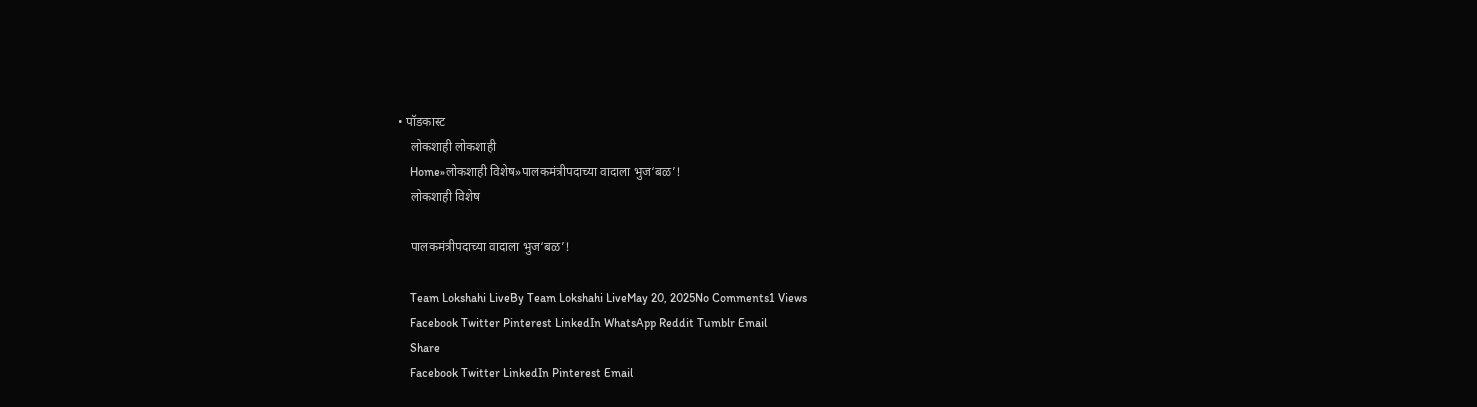• पॉडकास्ट
    लोकशाही लोकशाही
    Home»लोकशाही विशेष»पालकमंत्रीपदाच्या वादाला भुज‘बळ’!
    लोकशाही विशेष

    पालकमंत्रीपदाच्या वादाला भुज‘बळ’!

    Team Lokshahi LiveBy Team Lokshahi LiveMay 20, 2025No Comments1 Views
    Facebook Twitter Pinterest LinkedIn WhatsApp Reddit Tumblr Email
    Share
    Facebook Twitter LinkedIn Pinterest Email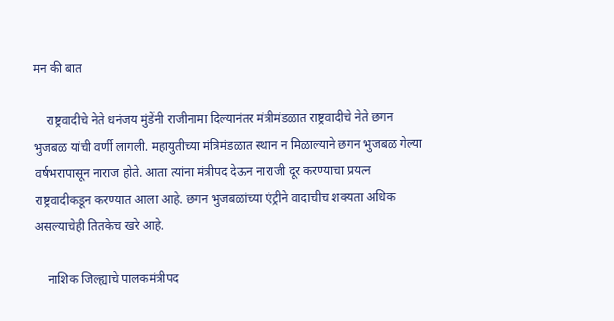मन की बात

    राष्ट्रवादीचे नेते धनंजय मुंडेंनी राजीनामा दिल्यानंतर मंत्रीमंडळात राष्ट्रवादीचे नेते छगन भुजबळ यांची वर्णी लागली. महायुतीच्या मंत्रिमंडळात स्थान न मिळाल्याने छगन भुजबळ गेल्या वर्षभरापासून नाराज होते. आता त्यांना मंत्रीपद देऊन नाराजी दूर करण्याचा प्रयत्न राष्ट्रवादीकडून करण्यात आला आहे. छगन भुजबळांच्या एंट्रीने वादाचीच शक्यता अधिक असल्याचेही तितकेच खरे आहे.

    नाशिक जिल्ह्याचे पालकमंत्रीपद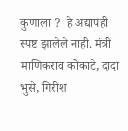कुणाला ?  हे अद्यापही स्पष्ट झालेले नाही. मंत्री माणिकराव कोकाटे, दादा भुसे, गिरीश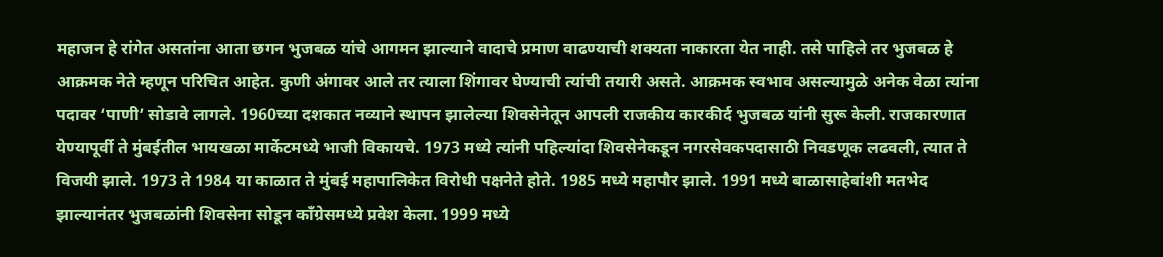महाजन हे रांगेत असतांना आता छगन भुजबळ यांचे आगमन झाल्याने वादाचे प्रमाण वाढण्याची शक्यता नाकारता येत नाही. तसे पाहिले तर भुजबळ हे आक्रमक नेते म्हणून परिचित आहेत. कुणी अंगावर आले तर त्याला शिंगावर घेण्याची त्यांची तयारी असते. आक्रमक स्वभाव असल्यामुळे अनेक वेळा त्यांना पदावर ‘पाणी’ सोडावे लागले. 1960च्या दशकात नव्याने स्थापन झालेल्या शिवसेनेतून आपली राजकीय कारकीर्द भुजबळ यांनी सुरू केली. राजकारणात येण्यापूर्वी ते मुंबईतील भायखळा मार्केटमध्ये भाजी विकायचे. 1973 मध्ये त्यांनी पहिल्यांदा शिवसेनेकडून नगरसेवकपदासाठी निवडणूक लढवली, त्यात ते विजयी झाले. 1973 ते 1984 या काळात ते मुंबई महापालिकेत विरोधी पक्षनेते होते. 1985 मध्ये महापौर झाले. 1991 मध्ये बाळासाहेबांशी मतभेद झाल्यानंतर भुजबळांनी शिवसेना सोडून काँग्रेसमध्ये प्रवेश केला. 1999 मध्ये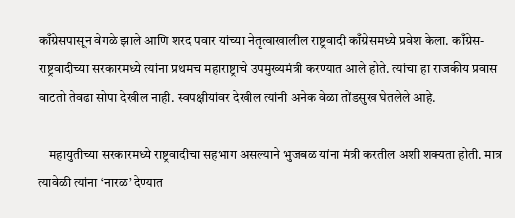काँग्रेसपासून वेगळे झाले आणि शरद पवार यांच्या नेतृत्वाखालील राष्ट्रवादी काँग्रेसमध्ये प्रवेश केला. काँग्रेस-राष्ट्रवादीच्या सरकारमध्ये त्यांना प्रथमच महाराष्ट्राचे उपमुख्यमंत्री करण्यात आले होते. त्यांचा हा राजकीय प्रवास वाटतो तेवढा सोपा देखील नाही. स्वपक्षीयांवर देखील त्यांनी अनेक वेळा तोंडसुख घेतलेले आहे.

    महायुतीच्या सरकारमध्ये राष्ट्रवादीचा सहभाग असल्याने भुजबळ यांना मंत्री करतील अशी शक्यता होती. मात्र त्यावेळी त्यांना ‘नारळ’ देण्यात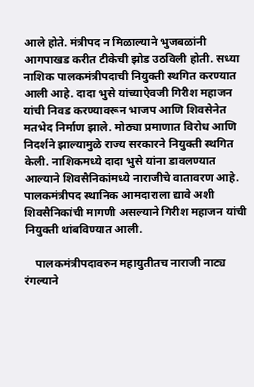आले होते. मंत्रीपद न मिळाल्याने भुजबळांनी आगपाखड करीत टीकेची झोड उठविली होती. सध्या नाशिक पालकमंत्रीपदाची नियुक्ती स्थगित करण्यात आली आहे. दादा भुसे यांच्याऐवजी गिरीश महाजन यांची निवड करण्यावरून भाजप आणि शिवसेनेत मतभेद निर्माण झाले. मोठ्या प्रमाणात विरोध आणि निदर्शने झाल्यामुळे राज्य सरकारने नियुक्ती स्थगित केली. नाशिकमध्ये दादा भुसे यांना डावलण्यात आल्याने शिवसैनिकांमध्ये नाराजीचे वातावरण आहे. पालकमंत्रीपद स्थानिक आमदाराला द्यावे अशी शिवसैनिकांची मागणी असल्याने गिरीश महाजन यांची नियुक्ती थांबविण्यात आली.

    पालकमंत्रीपदावरुन महायुतीतच नाराजी नाट्य रंगल्याने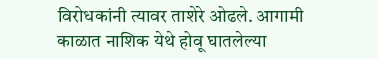विरोधकांनी त्यावर ताशेरे ओढले. आगामी काळात नाशिक येथे होवू घातलेल्या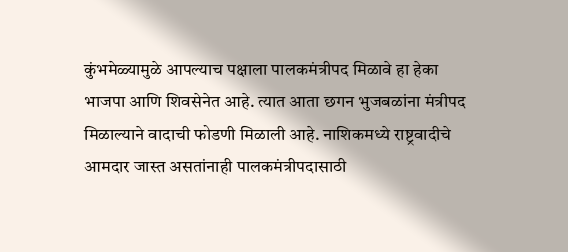कुंभमेळ्यामुळे आपल्याच पक्षाला पालकमंत्रीपद मिळावे हा हेका भाजपा आणि शिवसेनेत आहे. त्यात आता छगन भुजबळांना मंत्रीपद मिळाल्याने वादाची फोडणी मिळाली आहे. नाशिकमध्ये राष्ट्रवादीचे आमदार जास्त असतांनाही पालकमंत्रीपदासाठी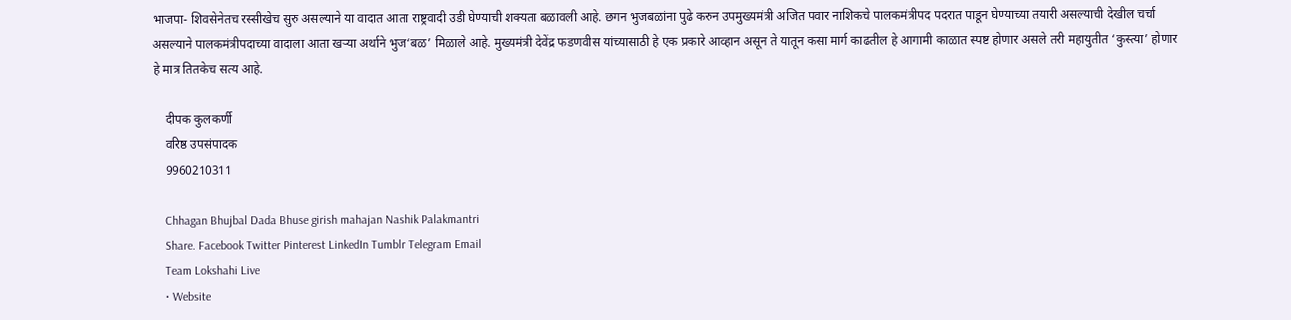भाजपा- शिवसेनेतच रस्सीखेच सुरु असल्याने या वादात आता राष्ट्रवादी उडी घेण्याची शक्यता बळावली आहे. छगन भुजबळांना पुढे करुन उपमुख्यमंत्री अजित पवार नाशिकचे पालकमंत्रीपद पदरात पाडून घेण्याच्या तयारी असल्याची देखील चर्चा असल्याने पालकमंत्रीपदाच्या वादाला आता खऱ्या अर्थाने भुज‘बळ’ मिळाले आहे. मुख्यमंत्री देवेंद्र फडणवीस यांच्यासाठी हे एक प्रकारे आव्हान असून ते यातून कसा मार्ग काढतील हे आगामी काळात स्पष्ट होणार असले तरी महायुतीत ‘कुस्त्या’ होणार हे मात्र तितकेच सत्य आहे.

    दीपक कुलकर्णी
    वरिष्ठ उपसंपादक
    9960210311

    Chhagan Bhujbal Dada Bhuse girish mahajan Nashik Palakmantri
    Share. Facebook Twitter Pinterest LinkedIn Tumblr Telegram Email
    Team Lokshahi Live
    • Website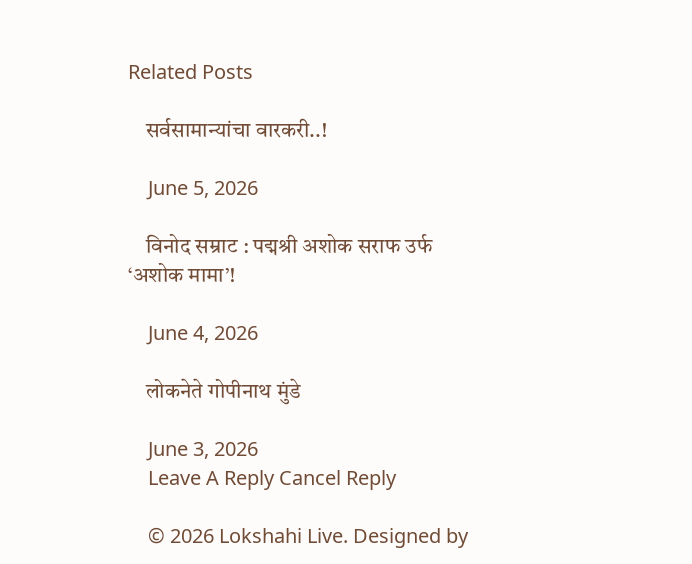Related Posts

    सर्वसामान्यांचा वारकरी..!

    June 5, 2026

    विनोद सम्राट : पद्मश्री अशोक सराफ उर्फ ‘अशोक मामा’!

    June 4, 2026

    लोकनेते गोपीनाथ मुंडे

    June 3, 2026
    Leave A Reply Cancel Reply

    © 2026 Lokshahi Live. Designed by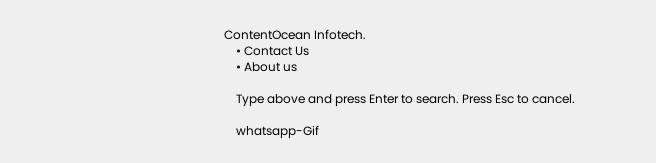ContentOcean Infotech.
    • Contact Us
    • About us

    Type above and press Enter to search. Press Esc to cancel.

    whatsapp-Gif